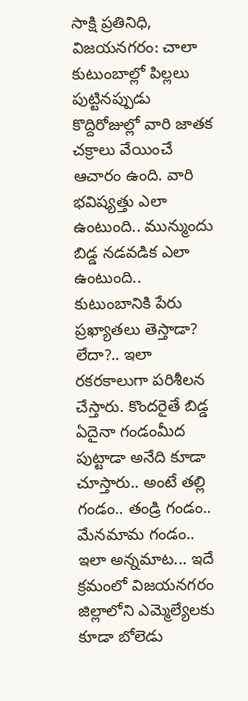సాక్షి ప్రతినిధి, విజయనగరం: చాలా కుటుంబాల్లో పిల్లలు పుట్టినప్పుడు కొద్దిరోజుల్లో వారి జాతక చక్రాలు వేయించే ఆచారం ఉంది. వారి భవిష్యత్తు ఎలా ఉంటుంది.. మున్ముందు బిడ్డ నడవడిక ఎలా ఉంటుంది.. కుటుంబానికి పేరు ప్రఖ్యాతలు తెస్తాడా? లేదా?.. ఇలా రకరకాలుగా పరిశీలన చేస్తారు. కొందరైతే బిడ్డ ఏదైనా గండంమీద పుట్టాడా అనేది కూడా చూస్తారు.. అంటే తల్లి గండం.. తండ్రి గండం.. మేనమామ గండం.. ఇలా అన్నమాట... ఇదే క్రమంలో విజయనగరం జిల్లాలోని ఎమ్మెల్యేలకు కూడా బోలెడు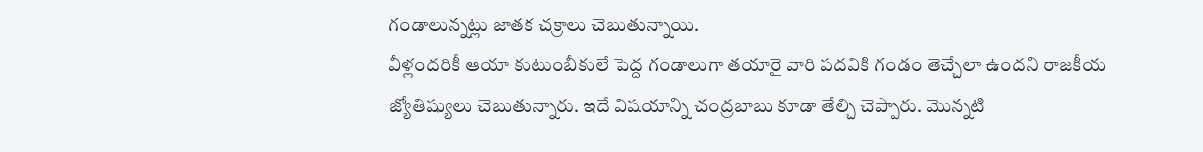గండాలున్నట్లు జాతక చక్రాలు చెబుతున్నాయి.
వీళ్లందరికీ ఆయా కుటుంబీకులే పెద్ద గండాలుగా తయారై వారి పదవికి గండం తెచ్చేలా ఉందని రాజకీయ జ్యోతిష్యులు చెబుతున్నారు. ఇదే విషయాన్ని చంద్రబాబు కూడా తేల్చి చెప్పారు. మొన్నటి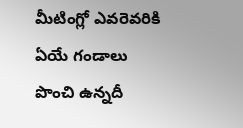మీటింగ్లో ఎవరెవరికి ఏయే గండాలు పొంచి ఉన్నదీ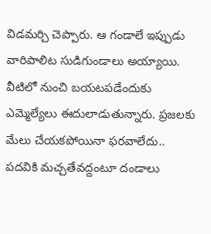విడమర్చి చెప్పారు. ఆ గండాలే ఇప్పుడు వారిపాలిట సుడిగుండాలు అయ్యాయి. వీటిలో నుంచి బయటపడేందుకు ఎమ్మెల్యేలు ఈదులాడుతున్నారు. ప్రజలకు మేలు చేయకపోయినా ఫరవాలేదు.. పదవికి మచ్చతేవద్దంటూ దండాలు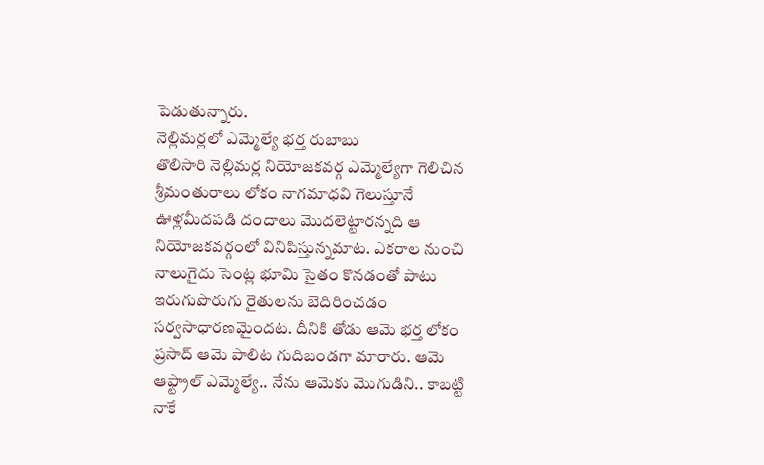పెడుతున్నారు.
నెల్లిమర్లలో ఎమ్మెల్యే భర్త రుబాబు
తొలిసారి నెల్లిమర్ల నియోజకవర్గ ఎమ్మెల్యేగా గెలిచిన శ్రీమంతురాలు లోకం నాగమాధవి గెలుస్తూనే ఊళ్లమీదపడి దందాలు మొదలెట్టారన్నది ఆ నియోజకవర్గంలో వినిపిస్తున్నమాట. ఎకరాల నుంచి నాలుగైదు సెంట్ల భూమి సైతం కొనడంతో పాటు ఇరుగుపొరుగు రైతులను బెదిరించడం సర్వసాధారణమైందట. దీనికి తోడు ఆమె భర్త లోకం ప్రసాద్ ఆమె పాలిట గుదిబండగా మారారు. ఆమె ఆఫ్ట్రాల్ ఎమ్మెల్యే.. నేను ఆమెకు మొగుడిని.. కాబట్టి నాకే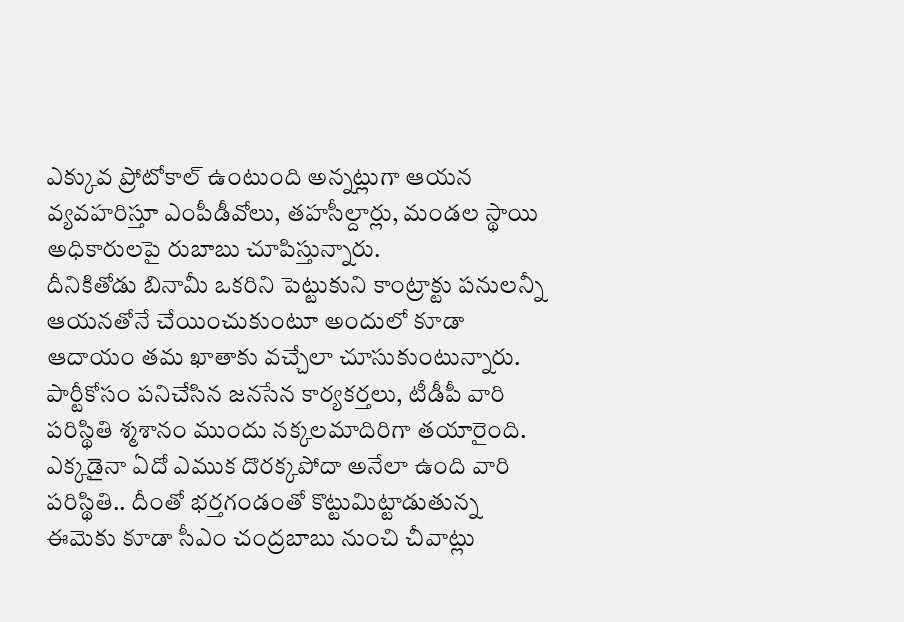ఎక్కువ ప్రోటోకాల్ ఉంటుంది అన్నట్లుగా ఆయన వ్యవహరిస్తూ ఎంపీడీవోలు, తహసీల్దార్లు, మండల స్థాయి అధికారులపై రుబాబు చూపిస్తున్నారు.
దీనికితోడు బినామీ ఒకరిని పెట్టుకుని కాంట్రాక్టు పనులన్నీ ఆయనతోనే చేయించుకుంటూ అందులో కూడా ఆదాయం తమ ఖాతాకు వచ్చేలా చూసుకుంటున్నారు. పార్టీకోసం పనిచేసిన జనసేన కార్యకర్తలు, టీడీపీ వారి పరిస్థితి శ్మశానం ముందు నక్కలమాదిరిగా తయారైంది. ఎక్కడైనా ఏదో ఎముక దొరక్కపోదా అనేలా ఉంది వారి పరిస్థితి.. దీంతో భర్తగండంతో కొట్టుమిట్టాడుతున్న ఈమెకు కూడా సీఎం చంద్రబాబు నుంచి చీవాట్లు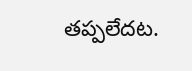తప్పలేదట.